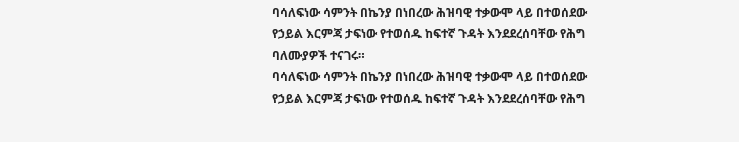ባሳለፍነው ሳምንት በኬንያ በነበረው ሕዝባዊ ተቃውሞ ላይ በተወሰደው የኃይል እርምጃ ታፍነው የተወሰዱ ከፍተኛ ጉዳት እንደደረሰባቸው የሕግ ባለሙያዎች ተናገሩ።
ባሳለፍነው ሳምንት በኬንያ በነበረው ሕዝባዊ ተቃውሞ ላይ በተወሰደው የኃይል እርምጃ ታፍነው የተወሰዱ ከፍተኛ ጉዳት እንደደረሰባቸው የሕግ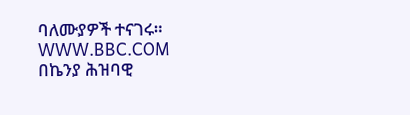ባለሙያዎች ተናገሩ።
WWW.BBC.COM
በኬንያ ሕዝባዊ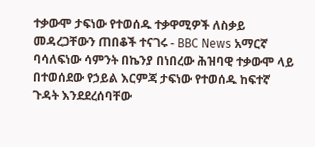ተቃውሞ ታፍነው የተወሰዱ ተቃዋሚዎች ለስቃይ መዳረጋቸውን ጠበቆች ተናገሩ - BBC News አማርኛ
ባሳለፍነው ሳምንት በኬንያ በነበረው ሕዝባዊ ተቃውሞ ላይ በተወሰደው የኃይል እርምጃ ታፍነው የተወሰዱ ከፍተኛ ጉዳት እንደደረሰባቸው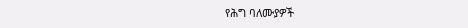የሕግ ባለሙያዎች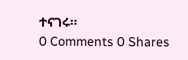ተናገሩ።
0 Comments 0 Shares